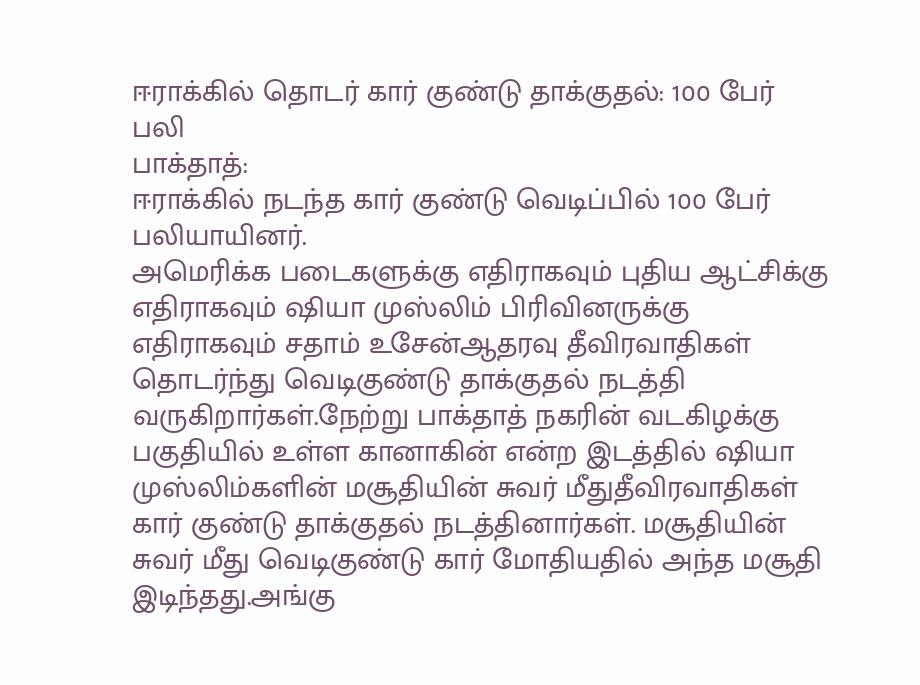ஈராக்கில் தொடர் கார் குண்டு தாக்குதல்: 100 பேர் பலி
பாக்தாத்:
ஈராக்கில் நடந்த கார் குண்டு வெடிப்பில் 100 பேர் பலியாயினர்.
அமெரிக்க படைகளுக்கு எதிராகவும் புதிய ஆட்சிக்கு எதிராகவும் ஷியா முஸ்லிம் பிரிவினருக்கு எதிராகவும் சதாம் உசேன்ஆதரவு தீவிரவாதிகள் தொடர்ந்து வெடிகுண்டு தாக்குதல் நடத்தி வருகிறார்கள்.நேற்று பாக்தாத் நகரின் வடகிழக்கு பகுதியில் உள்ள கானாகின் என்ற இடத்தில் ஷியா முஸ்லிம்களின் மசூதியின் சுவர் மீதுதீவிரவாதிகள் கார் குண்டு தாக்குதல் நடத்தினார்கள். மசூதியின் சுவர் மீது வெடிகுண்டு கார் மோதியதில் அந்த மசூதி இடிந்தது.அங்கு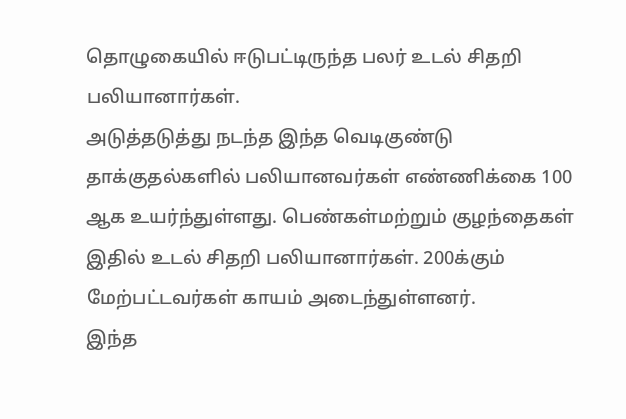தொழுகையில் ஈடுபட்டிருந்த பலர் உடல் சிதறி பலியானார்கள்.
அடுத்தடுத்து நடந்த இந்த வெடிகுண்டு தாக்குதல்களில் பலியானவர்கள் எண்ணிக்கை 100 ஆக உயர்ந்துள்ளது. பெண்கள்மற்றும் குழந்தைகள் இதில் உடல் சிதறி பலியானார்கள். 200க்கும் மேற்பட்டவர்கள் காயம் அடைந்துள்ளனர்.
இந்த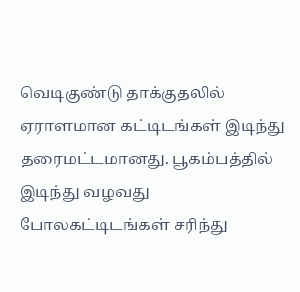வெடிகுண்டு தாக்குதலில் ஏராளமான கட்டிடங்கள் இடிந்து தரைமட்டமானது. பூகம்பத்தில் இடிந்து வழவது போலகட்டிடங்கள் சரிந்து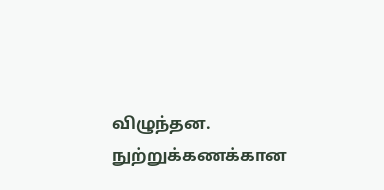விழுந்தன. நுற்றுக்கணக்கான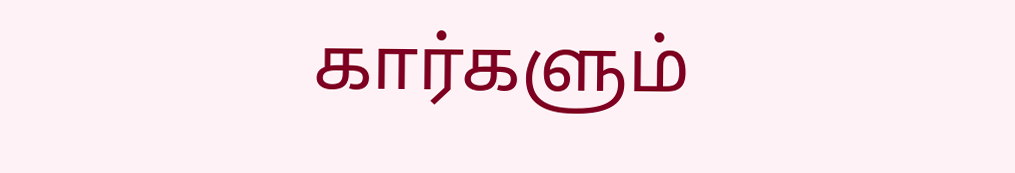கார்களும்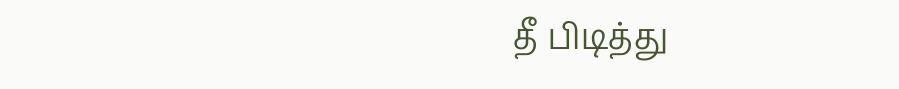தீ பிடித்து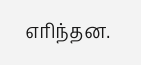எரிந்தன.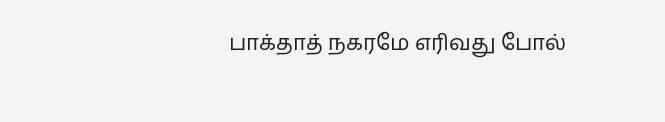பாக்தாத் நகரமே எரிவது போல்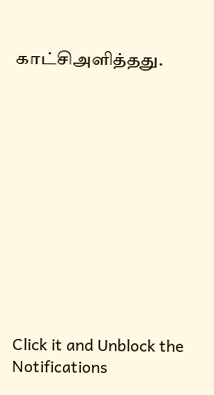காட்சிஅளித்தது.












Click it and Unblock the Notifications